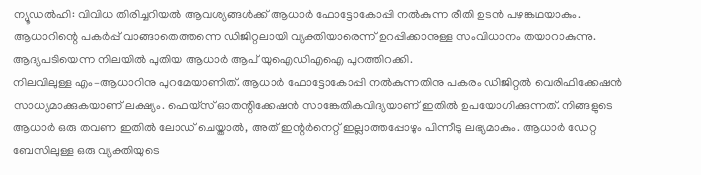ന്യൂഡൽഹി: വിവിധ തിരിച്ചറിയൽ ആവശ്യങ്ങൾക്ക് ആധാർ ഫോട്ടോകോപ്പി നൽകുന്ന രീതി ഉടൻ പഴങ്കഥയാകും. ആധാറിന്റെ പകർപ്പ് വാങ്ങാതെത്തന്നെ ഡിജിറ്റലായി വ്യക്തിയാരെന്ന് ഉറപ്പിക്കാനുള്ള സംവിധാനം തയാറാകുന്നു. ആദ്യപടിയെന്ന നിലയിൽ പുതിയ ആധാർ ആപ് യുഐഡിഎഐ പുറത്തിറക്കി.
നിലവിലുള്ള എം–ആധാറിനു പുറമേയാണിത്. ആധാർ ഫോട്ടോകോപ്പി നൽകുന്നതിനു പകരം ഡിജിറ്റൽ വെരിഫിക്കേഷൻ സാധ്യമാക്കുകയാണ് ലക്ഷ്യം. ഫെയ്സ് ഓതന്റിക്കേഷൻ സാങ്കേതികവിദ്യയാണ് ഇതിൽ ഉപയോഗിക്കുന്നത്. നിങ്ങളുടെ ആധാർ ഒരു തവണ ഇതിൽ ലോഡ് ചെയ്താൽ, അത് ഇന്റർനെറ്റ് ഇല്ലാത്തപ്പോഴും പിന്നീടു ലഭ്യമാകും. ആധാർ ഡേറ്റ ബേസിലുള്ള ഒരു വ്യക്തിയുടെ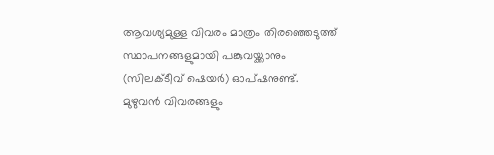ആവശ്യമുള്ള വിവരം മാത്രം തിരഞ്ഞെടുത്ത് സ്ഥാപനങ്ങളുമായി പങ്കുവയ്ക്കാനും (സിലക്ടീവ് ഷെയർ) ഓപ്ഷനുണ്ട്.
മുഴുവൻ വിവരങ്ങളും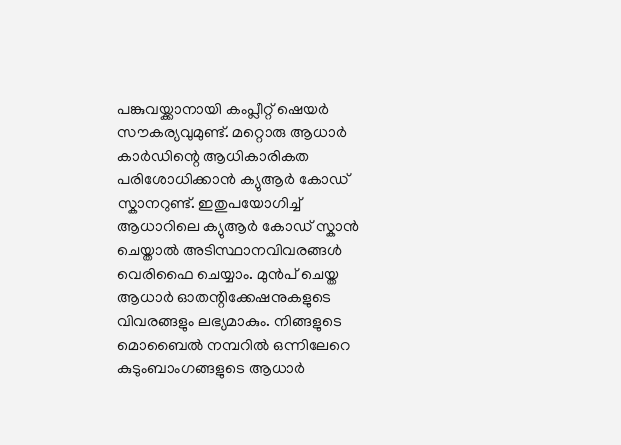പങ്കുവയ്ക്കാനായി കംപ്ലീറ്റ് ഷെയർ സൗകര്യവുമുണ്ട്. മറ്റൊരു ആധാർ കാർഡിന്റെ ആധികാരികത പരിശോധിക്കാൻ ക്യുആർ കോഡ് സ്കാനറുണ്ട്. ഇതുപയോഗിച്ച് ആധാറിലെ ക്യുആർ കോഡ് സ്കാൻ ചെയ്താൽ അടിസ്ഥാനവിവരങ്ങൾ വെരിഫൈ ചെയ്യാം. മുൻപ് ചെയ്ത ആധാർ ഓതന്റിക്കേഷനുകളുടെ വിവരങ്ങളും ലഭ്യമാകും. നിങ്ങളുടെ മൊബൈൽ നമ്പറിൽ ഒന്നിലേറെ കുടുംബാംഗങ്ങളുടെ ആധാർ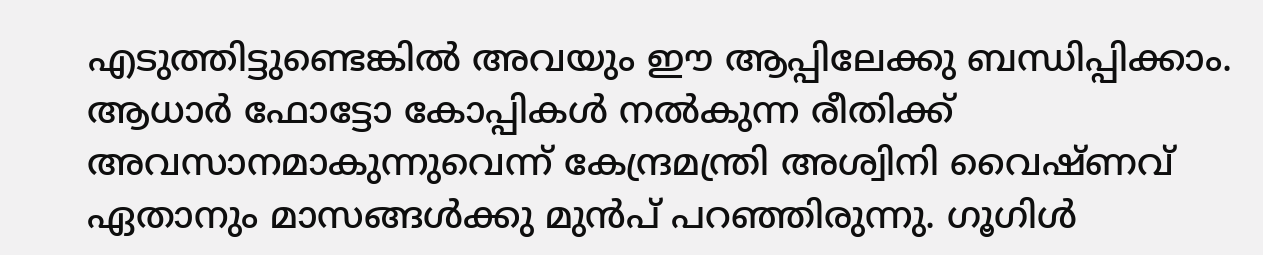എടുത്തിട്ടുണ്ടെങ്കിൽ അവയും ഈ ആപ്പിലേക്കു ബന്ധിപ്പിക്കാം. ആധാർ ഫോട്ടോ കോപ്പികൾ നൽകുന്ന രീതിക്ക് അവസാനമാകുന്നുവെന്ന് കേന്ദ്രമന്ത്രി അശ്വിനി വൈഷ്ണവ് ഏതാനും മാസങ്ങൾക്കു മുൻപ് പറഞ്ഞിരുന്നു. ഗൂഗിൾ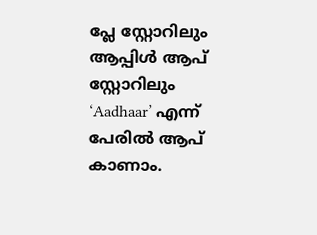പ്ലേ സ്റ്റോറിലും ആപ്പിൾ ആപ് സ്റ്റോറിലും ‘Aadhaar’ എന്ന് പേരിൽ ആപ് കാണാം.